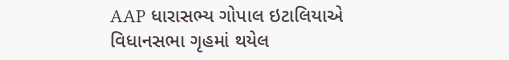AAP ધારાસભ્ય ગોપાલ ઇટાલિયાએ વિધાનસભા ગૃહમાં થયેલ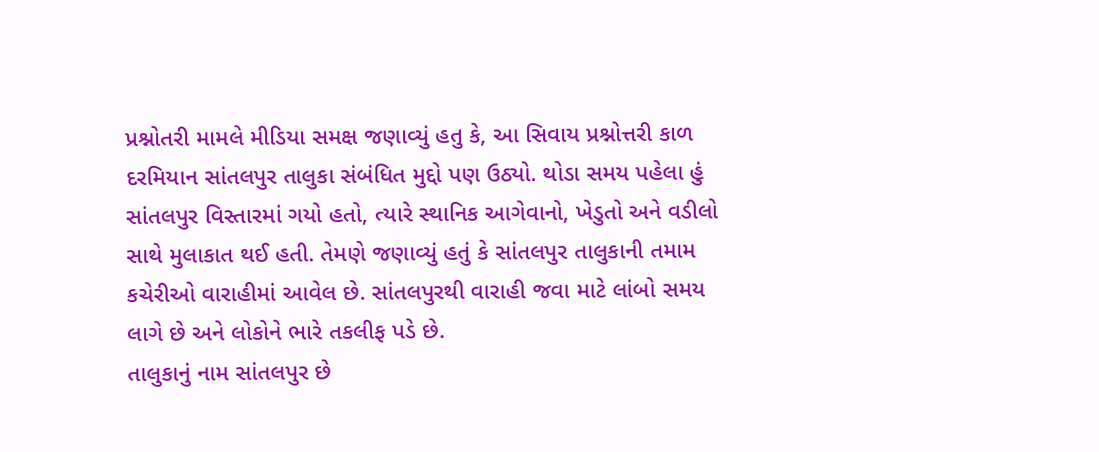પ્રશ્નોતરી મામલે મીડિયા સમક્ષ જણાવ્યું હતુ કે, આ સિવાય પ્રશ્નોત્તરી કાળ દરમિયાન સાંતલપુર તાલુકા સંબંધિત મુદ્દો પણ ઉઠ્યો. થોડા સમય પહેલા હું સાંતલપુર વિસ્તારમાં ગયો હતો, ત્યારે સ્થાનિક આગેવાનો, ખેડુતો અને વડીલો સાથે મુલાકાત થઈ હતી. તેમણે જણાવ્યું હતું કે સાંતલપુર તાલુકાની તમામ કચેરીઓ વારાહીમાં આવેલ છે. સાંતલપુરથી વારાહી જવા માટે લાંબો સમય લાગે છે અને લોકોને ભારે તકલીફ પડે છે.
તાલુકાનું નામ સાંતલપુર છે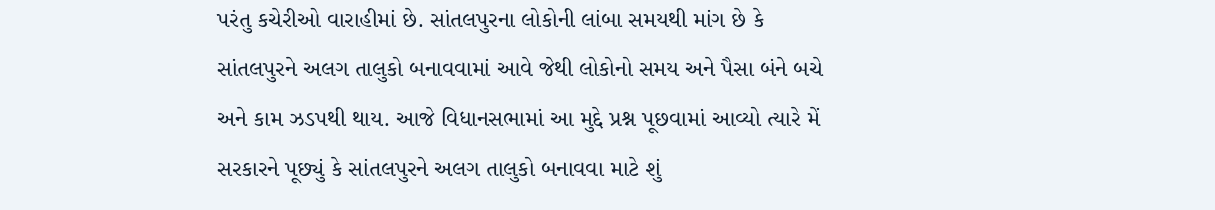પરંતુ કચેરીઓ વારાહીમાં છે. સાંતલપુરના લોકોની લાંબા સમયથી માંગ છે કે સાંતલપુરને અલગ તાલુકો બનાવવામાં આવે જેથી લોકોનો સમય અને પૈસા બંને બચે અને કામ ઝડપથી થાય. આજે વિધાનસભામાં આ મુદ્દે પ્રશ્ન પૂછવામાં આવ્યો ત્યારે મેં સરકારને પૂછ્યું કે સાંતલપુરને અલગ તાલુકો બનાવવા માટે શું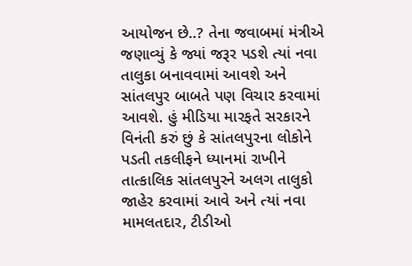આયોજન છે..? તેના જવાબમાં મંત્રીએ જણાવ્યું કે જ્યાં જરૂર પડશે ત્યાં નવા તાલુકા બનાવવામાં આવશે અને સાંતલપુર બાબતે પણ વિચાર કરવામાં આવશે. હું મીડિયા મારફતે સરકારને વિનંતી કરું છું કે સાંતલપુરના લોકોને પડતી તકલીફને ધ્યાનમાં રાખીને તાત્કાલિક સાંતલપુરને અલગ તાલુકો જાહેર કરવામાં આવે અને ત્યાં નવા મામલતદાર, ટીડીઓ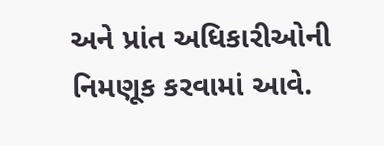અને પ્રાંત અધિકારીઓની નિમણૂક કરવામાં આવે.